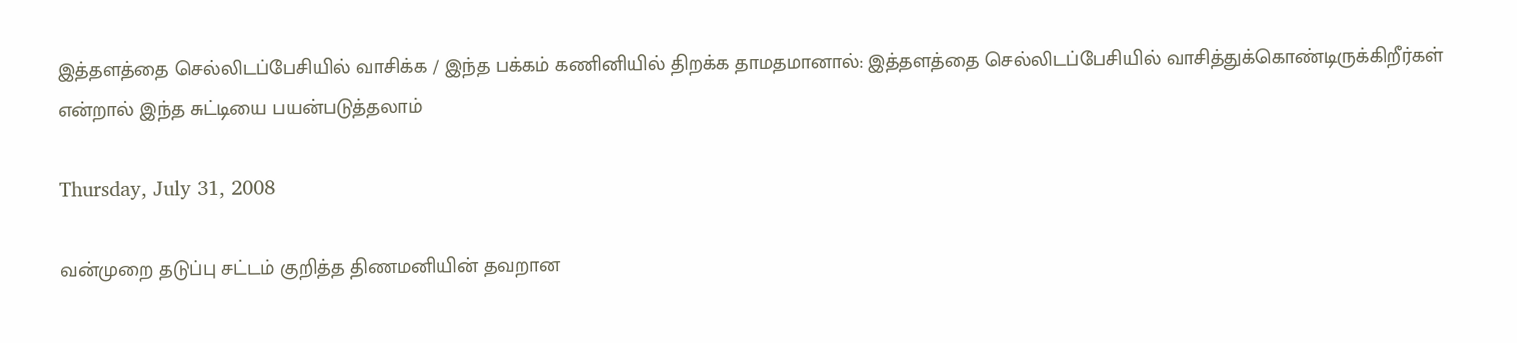இத்தளத்தை செல்லிடப்பேசியில் வாசிக்க / இந்த பக்கம் கணினியில் திறக்க தாமதமானால்: இத்தளத்தை செல்லிடப்பேசியில் வாசித்துக்கொண்டிருக்கிறீர்கள் என்றால் இந்த சுட்டியை பயன்படுத்தலாம்

Thursday, July 31, 2008

வன்முறை தடுப்பு சட்டம் குறித்த திணமனியின் தவறான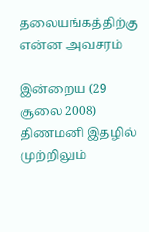தலையங்கத்திற்கு என்ன அவசரம்

இன்றைய (29 சூலை 2008) திணமனி இதழில் முற்றிலும்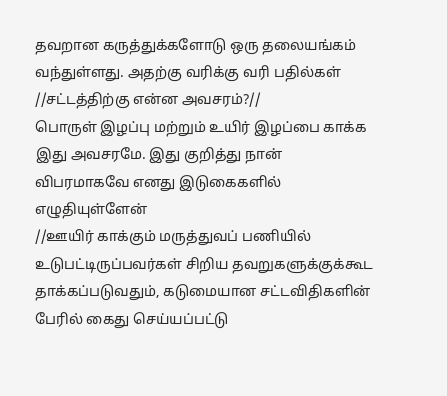தவறான கருத்துக்களோடு ஒரு தலையங்கம் வந்துள்ளது. அதற்கு வரிக்கு வரி பதில்கள்
//சட்டத்திற்கு என்ன அவசரம்?//
பொருள் இழப்பு மற்றும் உயிர் இழப்பை காக்க இது அவசரமே. இது குறித்து நான் விபரமாகவே எனது இடுகைகளில் எழுதியுள்ளேன்
//ஊயிர் காக்கும் மருத்துவப் பணியில் உடுபட்டிருப்பவர்கள் சிறிய தவறுகளுக்குக்கூட தாக்கப்படுவதும், கடுமையான சட்டவிதிகளின் பேரில் கைது செய்யப்பட்டு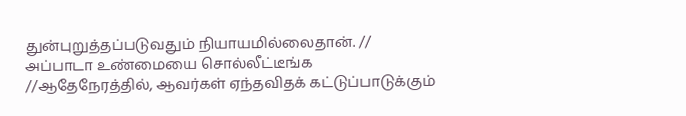துன்புறுத்தப்படுவதும் நியாயமில்லைதான். //
அப்பாடா உண்மையை சொல்லீட்டீங்க
//ஆதேநேரத்தில், ஆவர்கள் ஏந்தவிதக் கட்டுப்பாடுக்கும்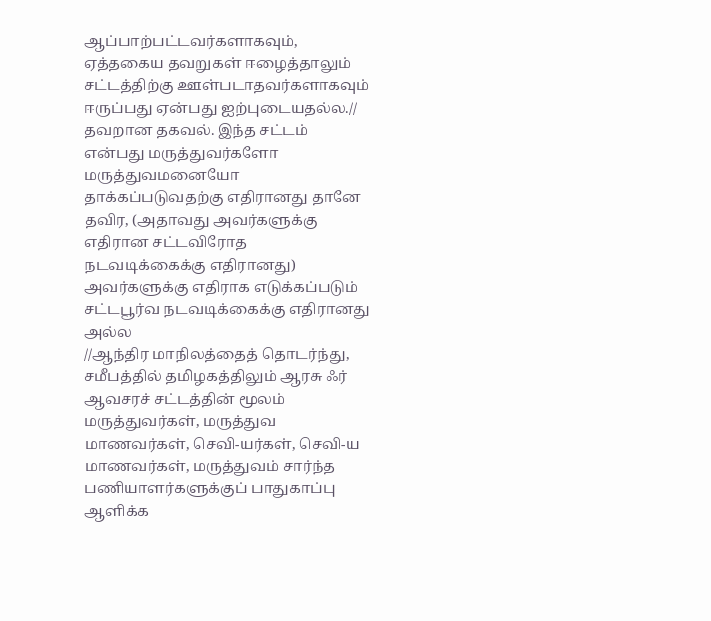ஆப்பாற்பட்டவர்களாகவும், ஏத்தகைய தவறுகள் ஈழைத்தாலும் சட்டத்திற்கு ஊள்படாதவர்களாகவும் ஈருப்பது ஏன்பது ஐற்புடையதல்ல.//
தவறான தகவல். இந்த சட்டம் என்பது மருத்துவர்களோ மருத்துவமனையோ தாக்கப்படுவதற்கு எதிரானது தானே தவிர, (அதாவது அவர்களுக்கு எதிரான சட்டவிரோத நடவடிக்கைக்கு எதிரானது) அவர்களுக்கு எதிராக எடுக்கப்படும் சட்டபூர்வ நடவடிக்கைக்கு எதிரானது அல்ல
//ஆந்திர மாநிலத்தைத் தொடர்ந்து, சமீபத்தில் தமிழகத்திலும் ஆரசு ஃர் ஆவசரச் சட்டத்தின் மூலம் மருத்துவர்கள், மருத்துவ மாணவர்கள், செவி-யர்கள், செவி-ய மாணவர்கள், மருத்துவம் சார்ந்த பணியாளர்களுக்குப் பாதுகாப்பு ஆளிக்க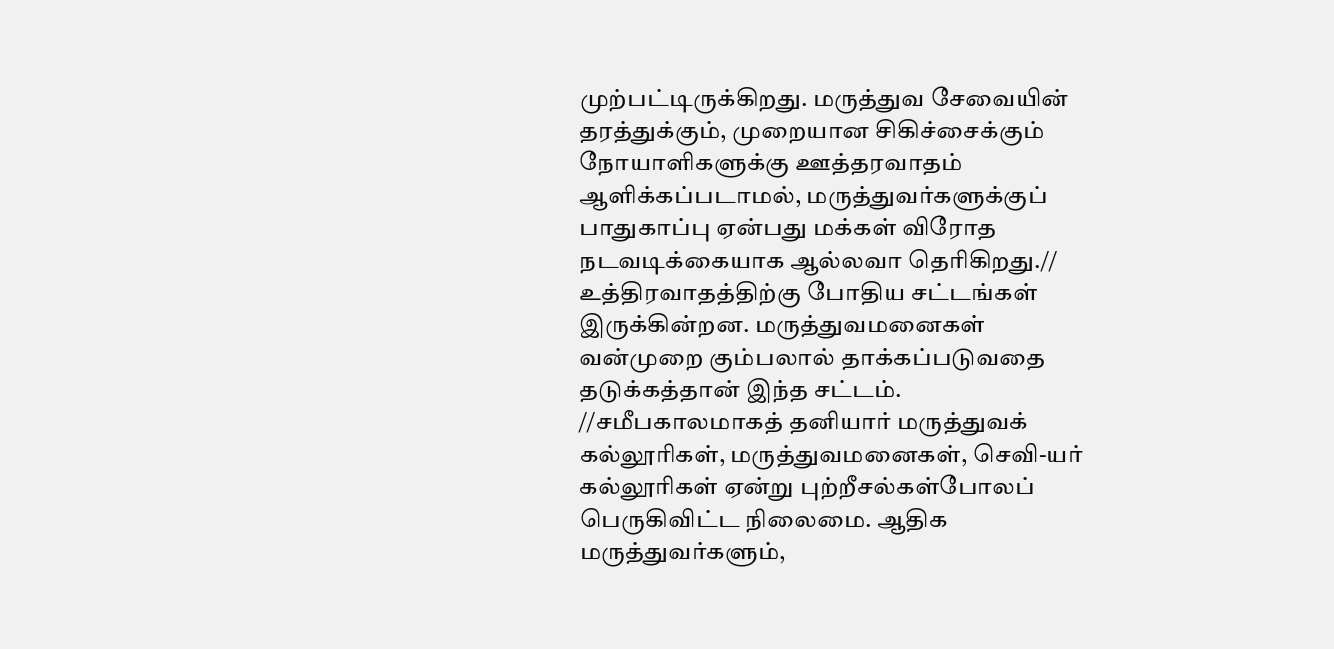முற்பட்டிருக்கிறது. மருத்துவ சேவையின் தரத்துக்கும், முறையான சிகிச்சைக்கும் நோயாளிகளுக்கு ஊத்தரவாதம் ஆளிக்கப்படாமல், மருத்துவர்களுக்குப் பாதுகாப்பு ஏன்பது மக்கள் விரோத நடவடிக்கையாக ஆல்லவா தெரிகிறது.//
உத்திரவாதத்திற்கு போதிய சட்டங்கள் இருக்கின்றன. மருத்துவமனைகள் வன்முறை கும்பலால் தாக்கப்படுவதை தடுக்கத்தான் இந்த சட்டம்.
//சமீபகாலமாகத் தனியார் மருத்துவக் கல்லூரிகள், மருத்துவமனைகள், செவி-யர் கல்லூரிகள் ஏன்று புற்றீசல்கள்போலப் பெருகிவிட்ட நிலைமை. ஆதிக மருத்துவர்களும்,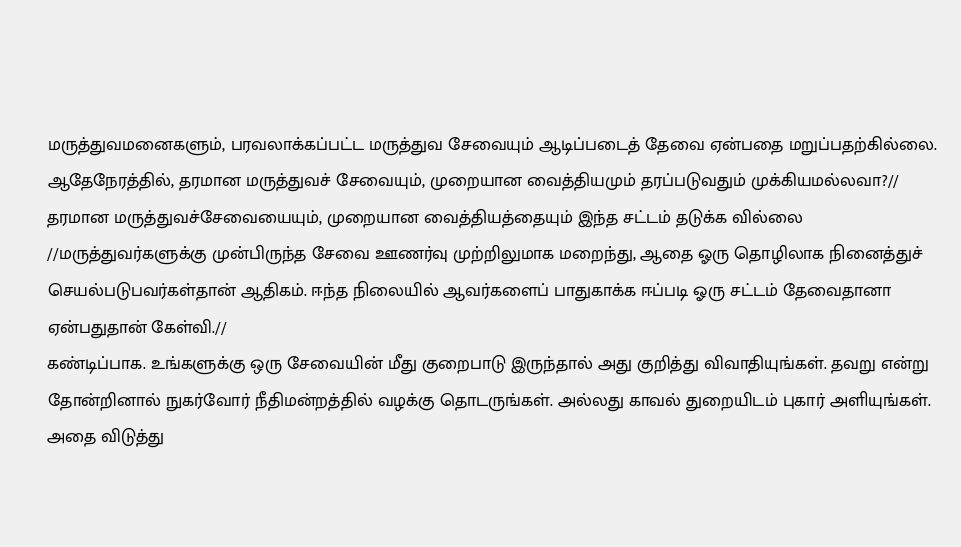மருத்துவமனைகளும், பரவலாக்கப்பட்ட மருத்துவ சேவையும் ஆடிப்படைத் தேவை ஏன்பதை மறுப்பதற்கில்லை. ஆதேநேரத்தில், தரமான மருத்துவச் சேவையும், முறையான வைத்தியமும் தரப்படுவதும் முக்கியமல்லவா?//
தரமான மருத்துவச்சேவையையும், முறையான வைத்தியத்தையும் இந்த சட்டம் தடுக்க வில்லை
//மருத்துவர்களுக்கு முன்பிருந்த சேவை ஊணர்வு முற்றிலுமாக மறைந்து, ஆதை ஓரு தொழிலாக நினைத்துச் செயல்படுபவர்கள்தான் ஆதிகம். ஈந்த நிலையில் ஆவர்களைப் பாதுகாக்க ஈப்படி ஓரு சட்டம் தேவைதானா ஏன்பதுதான் கேள்வி.//
கண்டிப்பாக. உங்களுக்கு ஒரு சேவையின் மீது குறைபாடு இருந்தால் அது குறித்து விவாதியுங்கள். தவறு என்று தோன்றினால் நுகர்வோர் நீதிமன்றத்தில் வழக்கு தொடருங்கள். அல்லது காவல் துறையிடம் புகார் அளியுங்கள். அதை விடுத்து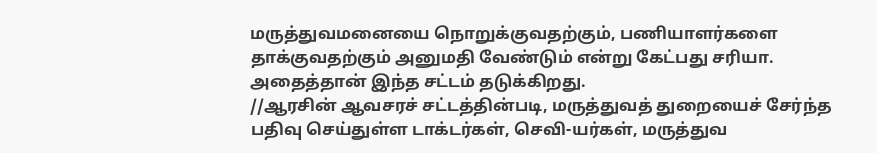மருத்துவமனையை நொறுக்குவதற்கும், பணியாளர்களை தாக்குவதற்கும் அனுமதி வேண்டும் என்று கேட்பது சரியா. அதைத்தான் இந்த சட்டம் தடுக்கிறது.
//ஆரசின் ஆவசரச் சட்டத்தின்படி, மருத்துவத் துறையைச் சேர்ந்த பதிவு செய்துள்ள டாக்டர்கள், செவி-யர்கள், மருத்துவ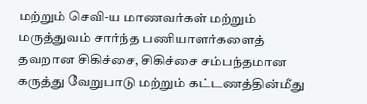மற்றும் செவி-ய மாணவர்கள் மற்றும் மருத்துவம் சார்ந்த பணியாளர்களைத் தவறான சிகிச்சை, சிகிச்சை சம்பந்தமான கருத்து வேறுபாடு மற்றும் கட்டணத்தின்மீது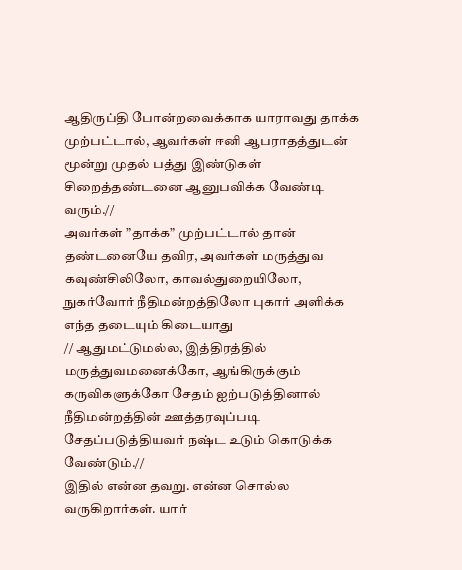ஆதிருப்தி போன்றவைக்காக யாராவது தாக்க முற்பட்டால், ஆவர்கள் ஈனி ஆபராதத்துடன் மூன்று முதல் பத்து இண்டுகள் சிறைத்தண்டனை ஆனுபவிக்க வேண்டி வரும்.//
அவர்கள் ”தாக்க” முற்பட்டால் தான் தண்டனையே தவிர, அவர்கள் மருத்துவ கவுண்சிலிலோ, காவல்துறையிலோ, நுகர்வோர் நீதிமன்றத்திலோ புகார் அளிக்க எந்த தடையும் கிடையாது
// ஆதுமட்டுமல்ல, இத்திரத்தில் மருத்துவமனைக்கோ, ஆங்கிருக்கும் கருவிகளுக்கோ சேதம் ஐற்படுத்தினால் நீதிமன்றத்தின் ஊத்தரவுப்படி சேதப்படுத்தியவர் நஷ்ட உடும் கொடுக்க வேண்டும்.//
இதில் என்ன தவறு. என்ன சொல்ல வருகிறார்கள். யார்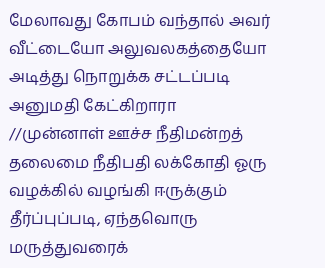மேலாவது கோபம் வந்தால் அவர் வீட்டையோ அலுவலகத்தையோ அடித்து நொறுக்க சட்டப்படி அனுமதி கேட்கிறாரா
//முன்னாள் ஊச்ச நீதிமன்றத் தலைமை நீதிபதி லக்கோதி ஓரு வழக்கில் வழங்கி ஈருக்கும் தீர்ப்புப்படி, ஏந்தவொரு மருத்துவரைக்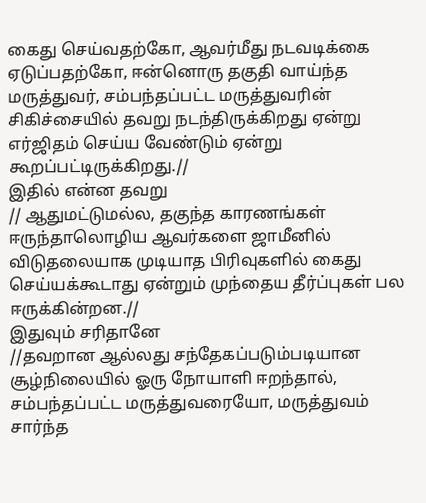கைது செய்வதற்கோ, ஆவர்மீது நடவடிக்கை ஏடுப்பதற்கோ, ஈன்னொரு தகுதி வாய்ந்த மருத்துவர், சம்பந்தப்பட்ட மருத்துவரின் சிகிச்சையில் தவறு நடந்திருக்கிறது ஏன்று எர்ஜிதம் செய்ய வேண்டும் ஏன்று கூறப்பட்டிருக்கிறது.//
இதில் என்ன தவறு
// ஆதுமட்டுமல்ல, தகுந்த காரணங்கள் ஈருந்தாலொழிய ஆவர்களை ஜாமீனில் விடுதலையாக முடியாத பிரிவுகளில் கைது செய்யக்கூடாது ஏன்றும் முந்தைய தீர்ப்புகள் பல ஈருக்கின்றன.//
இதுவும் சரிதானே
//தவறான ஆல்லது சந்தேகப்படும்படியான சூழ்நிலையில் ஓரு நோயாளி ஈறந்தால், சம்பந்தப்பட்ட மருத்துவரையோ, மருத்துவம் சார்ந்த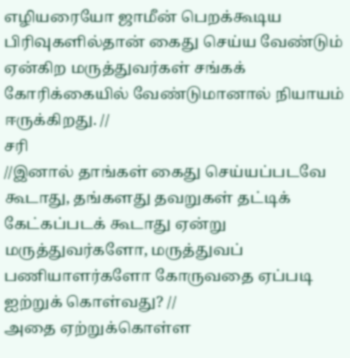எழியரையோ ஜாமீன் பெறக்கூடிய பிரிவுகளில்தான் கைது செய்ய வேண்டும் ஏன்கிற மருத்துவர்கள் சங்கக் கோரிக்கையில் வேண்டுமானால் நியாயம் ஈருக்கிறது. //
சரி
//இனால் தாங்கள் கைது செய்யப்படவே கூடாது, தங்களது தவறுகள் தட்டிக் கேட்கப்படக் கூடாது ஏன்று மருத்துவர்களோ, மருத்துவப் பணியாளர்களோ கோருவதை ஏப்படி ஐற்றுக் கொள்வது? //
அதை ஏற்றுக்கொள்ள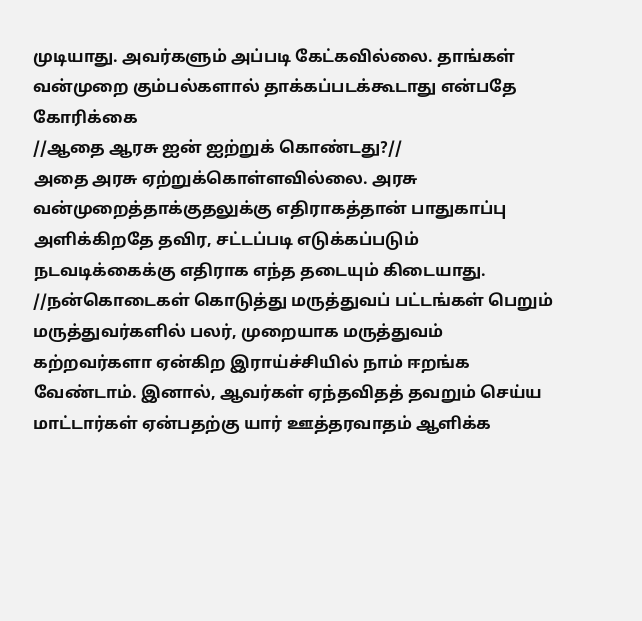முடியாது. அவர்களும் அப்படி கேட்கவில்லை. தாங்கள் வன்முறை கும்பல்களால் தாக்கப்படக்கூடாது என்பதே கோரிக்கை
//ஆதை ஆரசு ஐன் ஐற்றுக் கொண்டது?//
அதை அரசு ஏற்றுக்கொள்ளவில்லை. அரசு வன்முறைத்தாக்குதலுக்கு எதிராகத்தான் பாதுகாப்பு அளிக்கிறதே தவிர, சட்டப்படி எடுக்கப்படும் நடவடிக்கைக்கு எதிராக எந்த தடையும் கிடையாது.
//நன்கொடைகள் கொடுத்து மருத்துவப் பட்டங்கள் பெறும் மருத்துவர்களில் பலர், முறையாக மருத்துவம் கற்றவர்களா ஏன்கிற இராய்ச்சியில் நாம் ஈறங்க வேண்டாம். இனால், ஆவர்கள் ஏந்தவிதத் தவறும் செய்ய மாட்டார்கள் ஏன்பதற்கு யார் ஊத்தரவாதம் ஆளிக்க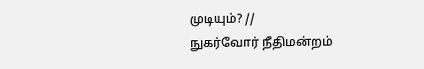முடியும்? //
நுகர்வோர் நீதிமன்றம்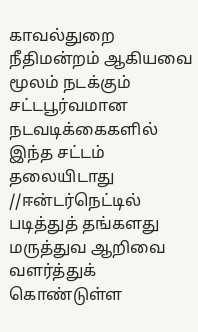காவல்துறை
நீதிமன்றம் ஆகியவை மூலம் நடக்கும் சட்டபூர்வமான நடவடிக்கைகளில் இந்த சட்டம் தலையிடாது
//ஈன்டர்நெட்டில் படித்துத் தங்களது மருத்துவ ஆறிவை வளர்த்துக் கொண்டுள்ள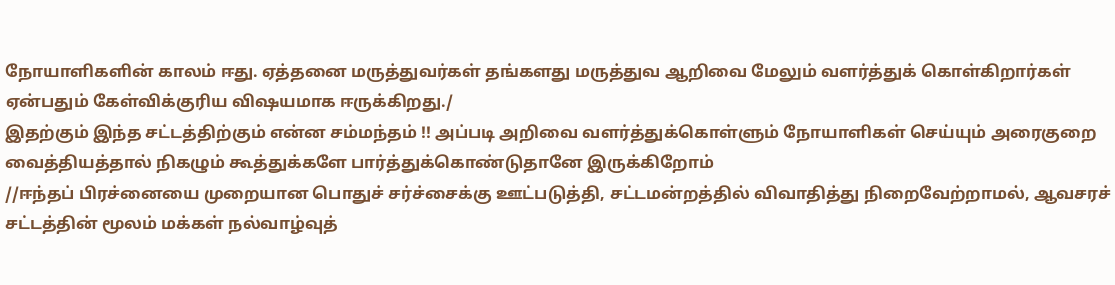நோயாளிகளின் காலம் ஈது. ஏத்தனை மருத்துவர்கள் தங்களது மருத்துவ ஆறிவை மேலும் வளர்த்துக் கொள்கிறார்கள் ஏன்பதும் கேள்விக்குரிய விஷயமாக ஈருக்கிறது./
இதற்கும் இந்த சட்டத்திற்கும் என்ன சம்மந்தம் !! அப்படி அறிவை வளர்த்துக்கொள்ளும் நோயாளிகள் செய்யும் அரைகுறை வைத்தியத்தால் நிகழும் கூத்துக்களே பார்த்துக்கொண்டுதானே இருக்கிறோம்
//ஈந்தப் பிரச்னையை முறையான பொதுச் சர்ச்சைக்கு ஊட்படுத்தி, சட்டமன்றத்தில் விவாதித்து நிறைவேற்றாமல், ஆவசரச் சட்டத்தின் மூலம் மக்கள் நல்வாழ்வுத்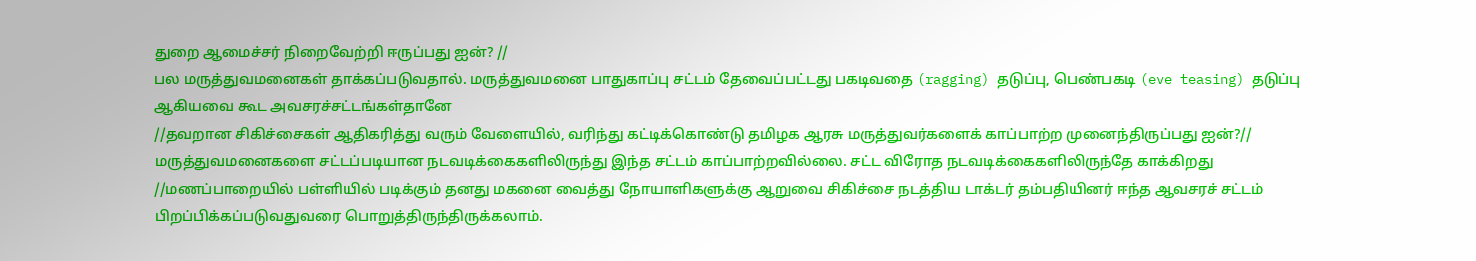துறை ஆமைச்சர் நிறைவேற்றி ஈருப்பது ஐன்? //
பல மருத்துவமனைகள் தாக்கப்படுவதால். மருத்துவமனை பாதுகாப்பு சட்டம் தேவைப்பட்டது பகடிவதை (ragging) தடுப்பு, பெண்பகடி (eve teasing) தடுப்பு ஆகியவை கூட அவசரச்சட்டங்கள்தானே
//தவறான சிகிச்சைகள் ஆதிகரித்து வரும் வேளையில், வரிந்து கட்டிக்கொண்டு தமிழக ஆரசு மருத்துவர்களைக் காப்பாற்ற முனைந்திருப்பது ஐன்?//
மருத்துவமனைகளை சட்டப்படியான நடவடிக்கைகளிலிருந்து இந்த சட்டம் காப்பாற்றவில்லை. சட்ட விரோத நடவடிக்கைகளிலிருந்தே காக்கிறது
//மணப்பாறையில் பள்ளியில் படிக்கும் தனது மகனை வைத்து நோயாளிகளுக்கு ஆறுவை சிகிச்சை நடத்திய டாக்டர் தம்பதியினர் ஈந்த ஆவசரச் சட்டம் பிறப்பிக்கப்படுவதுவரை பொறுத்திருந்திருக்கலாம்.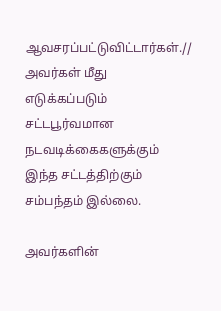ஆவசரப்பட்டுவிட்டார்கள்.//
அவர்கள் மீது எடுக்கப்படும் சட்டபூர்வமான நடவடிக்கைகளுக்கும் இந்த சட்டத்திற்கும் சம்பந்தம் இல்லை.

அவர்களின்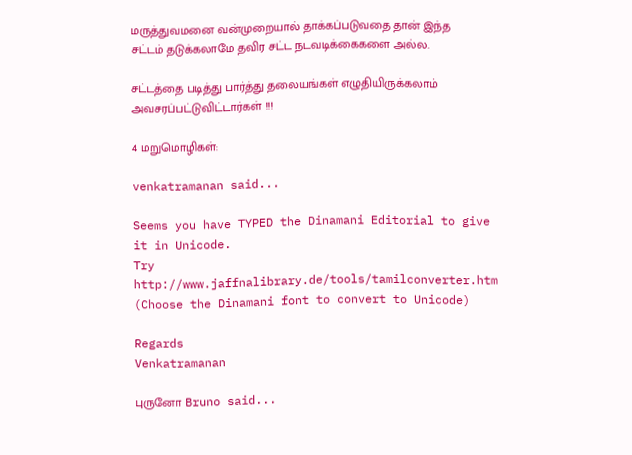மருத்துவமனை வன்முறையால் தாக்கப்படுவதை தான் இந்த சட்டம் தடுக்கலாமே தவிர சட்ட நடவடிக்கைகளை அல்ல.

சட்டத்தை படித்து பார்த்து தலையங்கள் எழுதியிருக்கலாம்
அவசரப்பட்டுவிட்டார்கள் !!!

4 மறுமொழிகள்:

venkatramanan said...

Seems you have TYPED the Dinamani Editorial to give it in Unicode.
Try http://www.jaffnalibrary.de/tools/tamilconverter.htm (Choose the Dinamani font to convert to Unicode)

Regards
Venkatramanan

புருனோ Bruno said...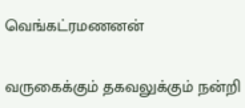வெங்கட்ரமணனன்

வருகைக்கும் தகவலுக்கும் நன்றி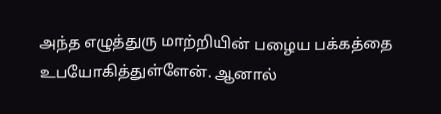அந்த எழுத்துரு மாற்றியின் பழைய பக்கத்தை உபயோகித்துள்ளேன். ஆனால்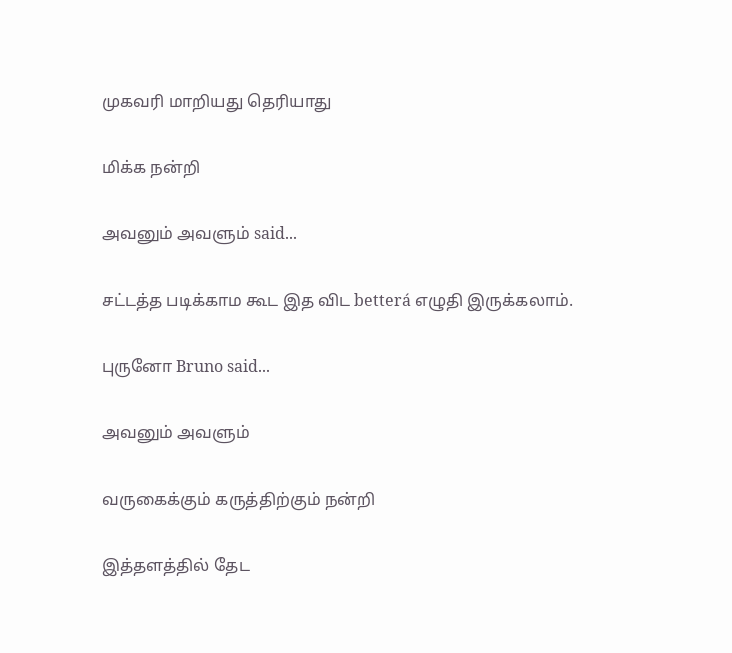முகவரி மாறியது தெரியாது

மிக்க நன்றி

அவனும் அவளும் said...

சட்டத்த படிக்காம கூட இத விட betterá எழுதி இருக்கலாம்.

புருனோ Bruno said...

அவனும் அவளும்

வருகைக்கும் கருத்திற்கும் நன்றி

இத்தளத்தில் தேட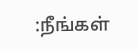:நீங்கள்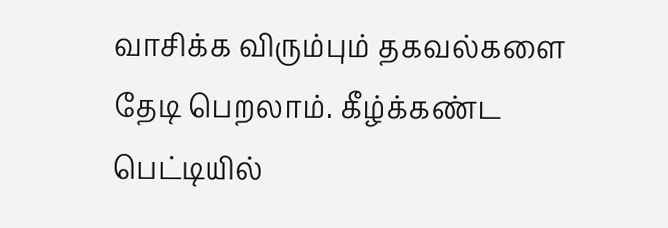வாசிக்க விரும்பும் தகவல்களை தேடி பெறலாம். கீழ்க்கண்ட பெட்டியில்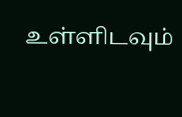உள்ளிடவும்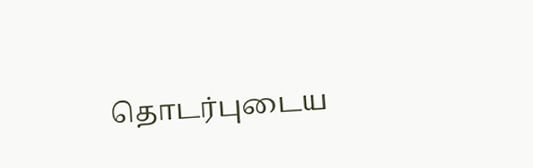தொடர்புடைய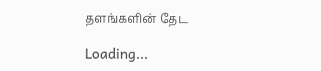தளங்களின் தேட

Loading...